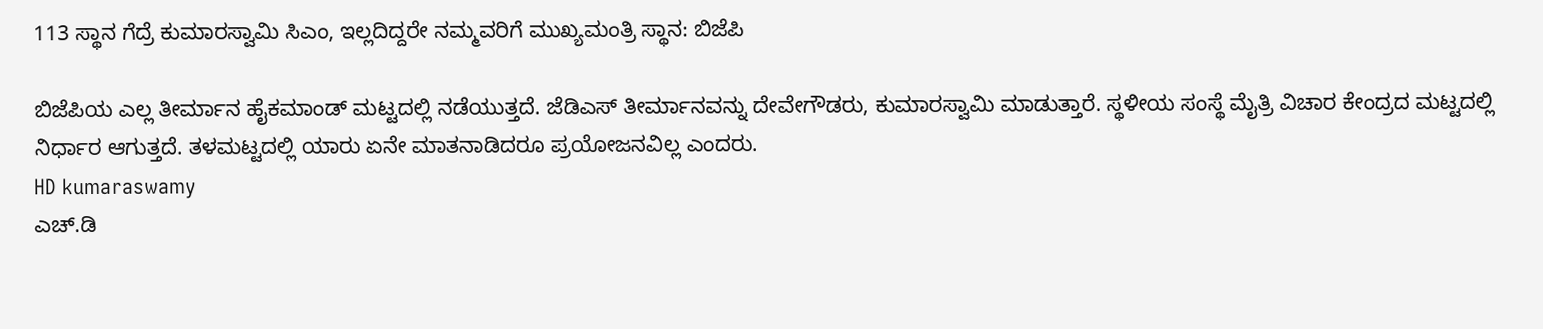113 ಸ್ಥಾನ ಗೆದ್ರೆ ಕುಮಾರಸ್ವಾಮಿ ಸಿಎಂ, ಇಲ್ಲದಿದ್ದರೇ ನಮ್ಮವರಿಗೆ ಮುಖ್ಯಮಂತ್ರಿ ಸ್ಥಾನ: ಬಿಜೆಪಿ

ಬಿಜೆಪಿಯ ಎಲ್ಲ ತೀರ್ಮಾನ ಹೈಕಮಾಂಡ್‌ ಮಟ್ಟದಲ್ಲಿ ನಡೆಯುತ್ತದೆ. ಜೆಡಿಎಸ್‌ ತೀರ್ಮಾನವನ್ನು ದೇವೇಗೌಡರು, ಕುಮಾರಸ್ವಾಮಿ ಮಾಡುತ್ತಾರೆ. ಸ್ಥಳೀಯ ಸಂಸ್ಥೆ ಮೈತ್ರಿ ವಿಚಾರ ಕೇಂದ್ರದ ಮಟ್ಟದಲ್ಲಿ ನಿರ್ಧಾರ ಆಗುತ್ತದೆ. ತಳಮಟ್ಟದಲ್ಲಿ ಯಾರು ಏನೇ ಮಾತನಾಡಿದರೂ ಪ್ರಯೋಜನವಿಲ್ಲ ಎಂದರು.
HD kumaraswamy
ಎಚ್.ಡಿ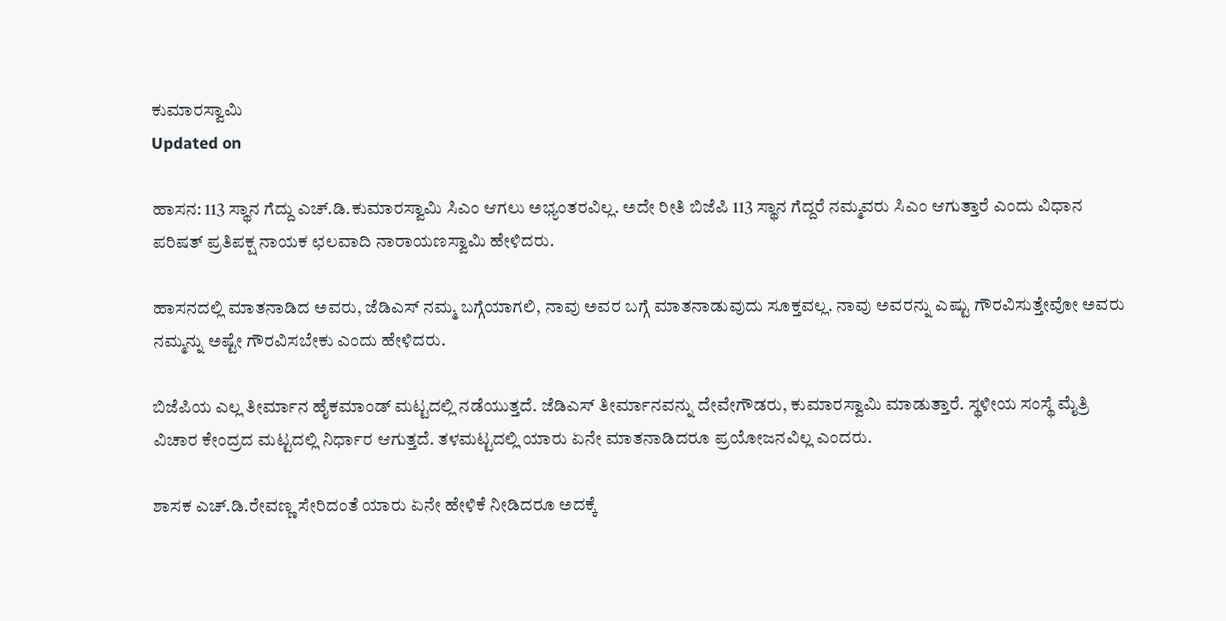ಕುಮಾರಸ್ವಾಮಿ
Updated on

ಹಾಸನ: 113 ಸ್ಥಾನ ಗೆದ್ದು ಎಚ್‌.ಡಿ.ಕುಮಾರಸ್ವಾಮಿ ಸಿಎಂ ಆಗಲು ಅಭ್ಯಂತರವಿಲ್ಲ. ಅದೇ ರೀತಿ ಬಿಜೆಪಿ 113 ಸ್ಥಾನ ಗೆದ್ದರೆ ನಮ್ಮವರು ಸಿಎಂ ಆಗುತ್ತಾರೆ ಎಂದು ವಿಧಾನ ಪರಿಷತ್‌ ಪ್ರತಿಪಕ್ಷ ನಾಯಕ ಛಲವಾದಿ ನಾರಾಯಣಸ್ವಾಮಿ ಹೇಳಿದರು.

ಹಾಸನದಲ್ಲಿ ಮಾತನಾಡಿದ ಅವರು, ಜೆಡಿಎಸ್‌ ನಮ್ಮ ಬಗ್ಗೆಯಾಗಲಿ, ನಾವು ಅವರ ಬಗ್ಗೆ ಮಾತನಾಡುವುದು ಸೂಕ್ತವಲ್ಲ. ನಾವು ಅವರನ್ನು ಎಷ್ಟು ಗೌರವಿಸುತ್ತೇವೋ ಅವರು ನಮ್ಮನ್ನು ಅಷ್ಟೇ ಗೌರವಿಸಬೇಕು ಎಂದು ಹೇಳಿದರು.

ಬಿಜೆಪಿಯ ಎಲ್ಲ ತೀರ್ಮಾನ ಹೈಕಮಾಂಡ್‌ ಮಟ್ಟದಲ್ಲಿ ನಡೆಯುತ್ತದೆ. ಜೆಡಿಎಸ್‌ ತೀರ್ಮಾನವನ್ನು ದೇವೇಗೌಡರು, ಕುಮಾರಸ್ವಾಮಿ ಮಾಡುತ್ತಾರೆ. ಸ್ಥಳೀಯ ಸಂಸ್ಥೆ ಮೈತ್ರಿ ವಿಚಾರ ಕೇಂದ್ರದ ಮಟ್ಟದಲ್ಲಿ ನಿರ್ಧಾರ ಆಗುತ್ತದೆ. ತಳಮಟ್ಟದಲ್ಲಿ ಯಾರು ಏನೇ ಮಾತನಾಡಿದರೂ ಪ್ರಯೋಜನವಿಲ್ಲ ಎಂದರು.

ಶಾಸಕ ಎಚ್‌.ಡಿ.ರೇವಣ್ಣ ಸೇರಿದಂತೆ ಯಾರು ಏನೇ ಹೇಳಿಕೆ ನೀಡಿದರೂ ಅದಕ್ಕೆ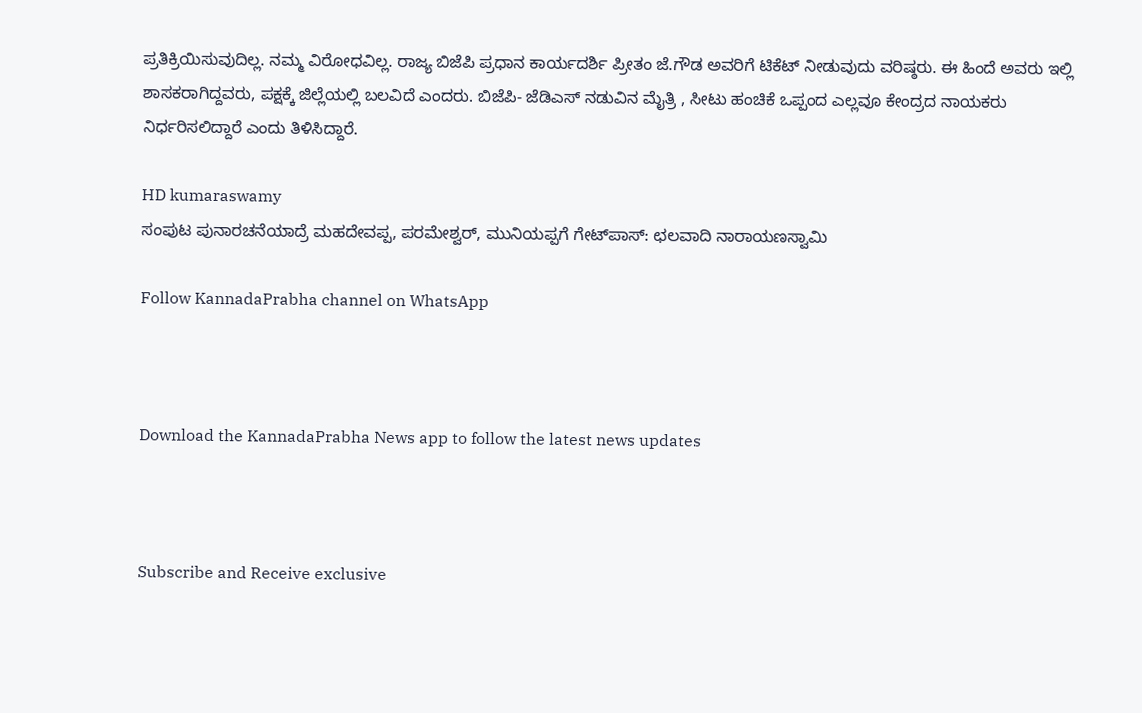ಪ್ರತಿಕ್ರಿಯಿಸುವುದಿಲ್ಲ. ನಮ್ಮ ವಿರೋಧವಿಲ್ಲ. ರಾಜ್ಯ ಬಿಜೆಪಿ ಪ್ರಧಾನ ಕಾರ್ಯದರ್ಶಿ ಪ್ರೀತಂ ಜೆ.ಗೌಡ ಅವರಿಗೆ ಟಿಕೆಟ್‌ ನೀಡುವುದು ವರಿಷ್ಠರು. ಈ ಹಿಂದೆ ಅವರು ಇಲ್ಲಿ ಶಾಸಕರಾಗಿದ್ದವರು, ಪಕ್ಷಕ್ಕೆ ಜಿಲ್ಲೆಯಲ್ಲಿ ಬಲವಿದೆ ಎಂದರು. ಬಿಜೆಪಿ- ಜೆಡಿಎಸ್‌ ನಡುವಿನ ಮೈತ್ರಿ , ಸೀಟು ಹಂಚಿಕೆ ಒಪ್ಪಂದ ಎಲ್ಲವೂ ಕೇಂದ್ರದ ನಾಯಕರು ನಿರ್ಧರಿಸಲಿದ್ದಾರೆ ಎಂದು ತಿಳಿಸಿದ್ದಾರೆ.

HD kumaraswamy
ಸಂಪುಟ ಪುನಾರಚನೆಯಾದ್ರೆ ಮಹದೇವಪ್ಪ, ಪರಮೇಶ್ವರ್, ಮುನಿಯಪ್ಪಗೆ ಗೇಟ್‌ಪಾಸ್: ಛಲವಾದಿ ನಾರಾಯಣಸ್ವಾಮಿ

Follow KannadaPrabha channel on WhatsApp



Download the KannadaPrabha News app to follow the latest news updates



Subscribe and Receive exclusive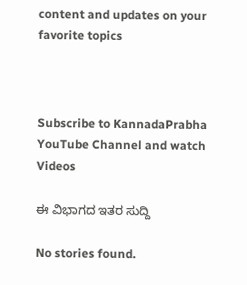content and updates on your favorite topics



Subscribe to KannadaPrabha YouTube Channel and watch Videos

ಈ ವಿಭಾಗದ ಇತರ ಸುದ್ದಿ

No stories found.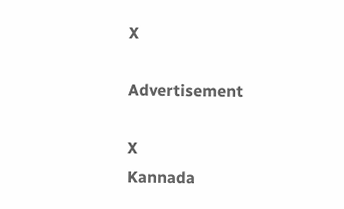X

Advertisement

X
Kannada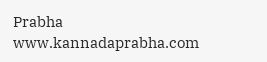Prabha
www.kannadaprabha.com